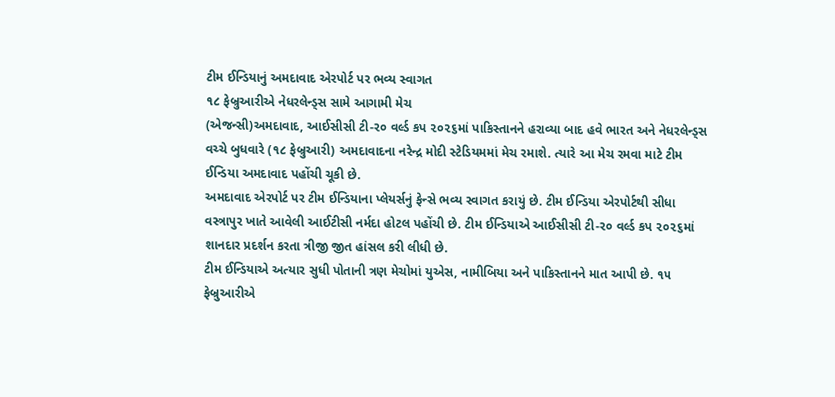ટીમ ઈન્ડિયાનું અમદાવાદ એરપોર્ટ પર ભવ્ય સ્વાગત
૧૮ ફેબ્રુઆરીએ નેધરલેન્ડ્સ સામે આગામી મેચ
(એજન્સી)અમદાવાદ, આઈસીસી ટી-ર૦ વર્લ્ડ કપ ૨૦૨૬માં પાકિસ્તાનને હરાવ્યા બાદ હવે ભારત અને નેધરલેન્ડ્સ વચ્ચે બુધવારે (૧૮ ફેબ્રુઆરી) અમદાવાદના નરેન્દ્ર મોદી સ્ટેડિયમમાં મેચ રમાશે. ત્યારે આ મેચ રમવા માટે ટીમ ઈન્ડિયા અમદાવાદ પહોંચી ચૂકી છે.
અમદાવાદ એરપોર્ટ પર ટીમ ઈન્ડિયાના પ્લેયર્સનું ફેન્સે ભવ્ય સ્વાગત કરાયું છે. ટીમ ઈન્ડિયા એરપોર્ટથી સીધા વસ્ત્રાપુર ખાતે આવેલી આઈટીસી નર્મદા હોટલ પહોંચી છે. ટીમ ઈન્ડિયાએ આઈસીસી ટી-ર૦ વર્લ્ડ કપ ૨૦૨૬માં શાનદાર પ્રદર્શન કરતા ત્રીજી જીત હાંસલ કરી લીધી છે.
ટીમ ઈન્ડિયાએ અત્યાર સુધી પોતાની ત્રણ મેચોમાં યુએસ, નામીબિયા અને પાકિસ્તાનને માત આપી છે. ૧૫ ફેબ્રુઆરીએ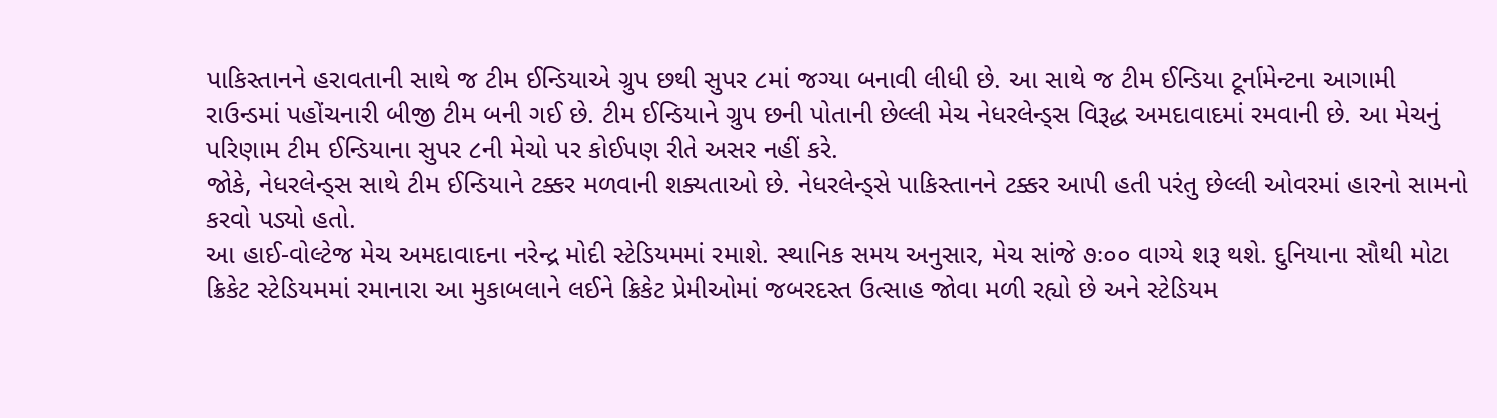પાકિસ્તાનને હરાવતાની સાથે જ ટીમ ઈન્ડિયાએ ગ્રુપ છથી સુપર ૮માં જગ્યા બનાવી લીધી છે. આ સાથે જ ટીમ ઈન્ડિયા ટૂર્નામેન્ટના આગામી રાઉન્ડમાં પહોંચનારી બીજી ટીમ બની ગઈ છે. ટીમ ઈન્ડિયાને ગ્રુપ છની પોતાની છેલ્લી મેચ નેધરલેન્ડ્સ વિરૂદ્ધ અમદાવાદમાં રમવાની છે. આ મેચનું પરિણામ ટીમ ઈન્ડિયાના સુપર ૮ની મેચો પર કોઈપણ રીતે અસર નહીં કરે.
જોકે, નેધરલેન્ડ્સ સાથે ટીમ ઈન્ડિયાને ટક્કર મળવાની શક્યતાઓ છે. નેધરલેન્ડ્સે પાકિસ્તાનને ટક્કર આપી હતી પરંતુ છેલ્લી ઓવરમાં હારનો સામનો કરવો પડ્યો હતો.
આ હાઈ-વોલ્ટેજ મેચ અમદાવાદના નરેન્દ્ર મોદી સ્ટેડિયમમાં રમાશે. સ્થાનિક સમય અનુસાર, મેચ સાંજે ૭ઃ૦૦ વાગ્યે શરૂ થશે. દુનિયાના સૌથી મોટા ક્રિકેટ સ્ટેડિયમમાં રમાનારા આ મુકાબલાને લઈને ક્રિકેટ પ્રેમીઓમાં જબરદસ્ત ઉત્સાહ જોવા મળી રહ્યો છે અને સ્ટેડિયમ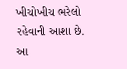ખીચોખીચ ભરેલો રહેવાની આશા છે.
આ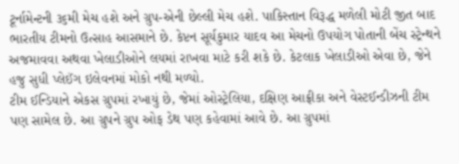ટૂર્નામેન્ટની ૩૬મી મેચ હશે અને ગ્રુપ-એની છેલ્લી મેચ હશે. પાકિસ્તાન વિરૂદ્ધ મળેલી મોટી જીત બાદ ભારતીય ટીમનો ઉત્સાહ આસમાને છે. કેપ્ટન સૂર્યકુમાર યાદવ આ મેચનો ઉપયોગ પોતાની બેંચ સ્ટ્રેન્થને અજમાવવા અથવા ખેલાડીઓને લયમાં રાખવા માટે કરી શકે છે. કેટલાક ખેલાડીઓ એવા છે, જેને હજુ સુધી પ્લેઈંગ ઇલેવનમાં મોકો નથી મળ્યો.
ટીમ ઈન્ડિયાને એકસ ગ્રુપમાં રખાયું છે, જેમાં ઓસ્ટ્રેલિયા, દક્ષિણ આફ્રીકા અને વેસ્ટઈન્ડીઝની ટીમ પણ સામેલ છે. આ ગ્રુપને ગ્રુપ ઓફ ડેથ પણ કહેવામાં આવે છે. આ ગ્રુપમાં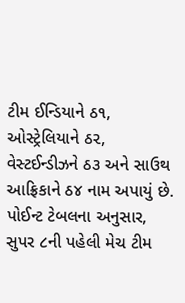ટીમ ઈન્ડિયાને ઠ૧, ઓસ્ટ્રેલિયાને ઠ૨, વેસ્ટઈન્ડીઝને ઠ૩ અને સાઉથ આફ્રિકાને ઠ૪ નામ અપાયું છે. પોઈન્ટ ટેબલના અનુસાર, સુપર ૮ની પહેલી મેચ ટીમ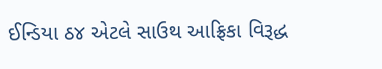ઈન્ડિયા ઠ૪ એટલે સાઉથ આફ્રિકા વિરૂદ્ધ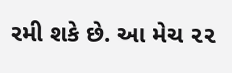રમી શકે છે. આ મેચ ૨૨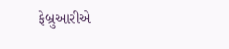ફેબ્રુઆરીએ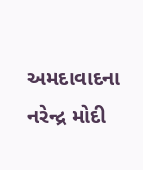અમદાવાદના નરેન્દ્ર મોદી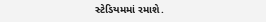સ્ટેડિયમમાં રમાશે.